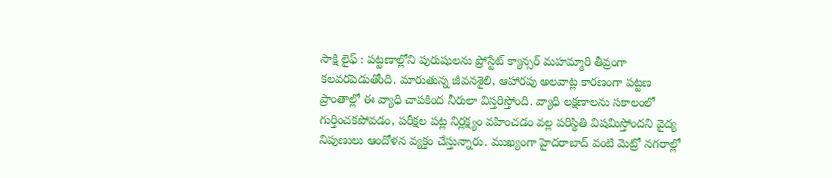సాక్షి లైఫ్ : పట్టణాల్లోని పురుషులను ప్రోస్టేట్ క్యాన్సర్ మహమ్మారి తీవ్రంగా కలవరపెడుతోంది. మారుతున్న జీవనశైలి, ఆహారపు అలవాట్ల కారణంగా పట్టణ ప్రాంతాల్లో ఈ వ్యాధి చాపకింద నీరులా విస్తరిస్తోంది. వ్యాధి లక్షణాలను సకాలంలో గుర్తించకపోవడం, పరీక్షల పట్ల నిర్లక్ష్యం వహించడం వల్ల పరిస్థితి విషమిస్తోందని వైద్య నిపుణులు ఆందోళన వ్యక్తం చేస్తున్నారు. ముఖ్యంగా హైదరాబాద్ వంటి మెట్రో నగరాల్లో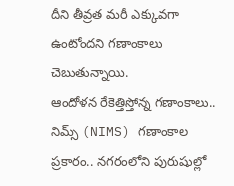దీని తీవ్రత మరీ ఎక్కువగా ఉంటోందని గణాంకాలు చెబుతున్నాయి.
ఆందోళన రేకెత్తిస్తోన్న గణాంకాలు..
నిమ్స్ (NIMS) గణాంకాల ప్రకారం.. నగరంలోని పురుషుల్లో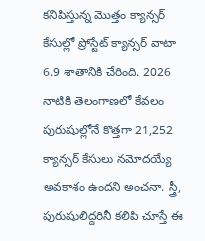కనిపిస్తున్న మొత్తం క్యాన్సర్ కేసుల్లో ప్రోస్టేట్ క్యాన్సర్ వాటా 6.9 శాతానికి చేరింది. 2026 నాటికి తెలంగాణలో కేవలం పురుషుల్లోనే కొత్తగా 21,252 క్యాన్సర్ కేసులు నమోదయ్యే అవకాశం ఉందని అంచనా. స్త్రీ, పురుషులిద్దరినీ కలిపి చూస్తే ఈ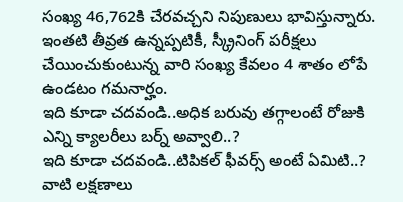సంఖ్య 46,762కి చేరవచ్చని నిపుణులు భావిస్తున్నారు. ఇంతటి తీవ్రత ఉన్నప్పటికీ, స్క్రీనింగ్ పరీక్షలు చేయించుకుంటున్న వారి సంఖ్య కేవలం 4 శాతం లోపే ఉండటం గమనార్హం.
ఇది కూడా చదవండి..అధిక బరువు తగ్గాలంటే రోజుకి ఎన్ని క్యాలరీలు బర్న్ అవ్వాలి..?
ఇది కూడా చదవండి..టిపికల్ ఫీవర్స్ అంటే ఏమిటి..? వాటి లక్షణాలు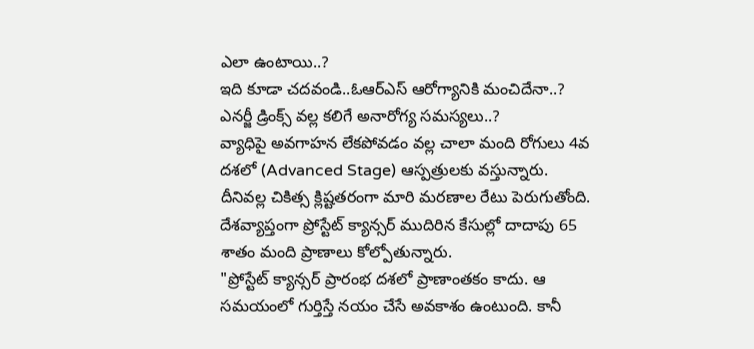ఎలా ఉంటాయి..?
ఇది కూడా చదవండి..ఓఆర్ఎస్ ఆరోగ్యానికి మంచిదేనా..? ఎనర్జీ డ్రింక్స్ వల్ల కలిగే అనారోగ్య సమస్యలు..?
వ్యాధిపై అవగాహన లేకపోవడం వల్ల చాలా మంది రోగులు 4వ దశలో (Advanced Stage) ఆస్పత్రులకు వస్తున్నారు. దీనివల్ల చికిత్స క్లిష్టతరంగా మారి మరణాల రేటు పెరుగుతోంది. దేశవ్యాప్తంగా ప్రోస్టేట్ క్యాన్సర్ ముదిరిన కేసుల్లో దాదాపు 65 శాతం మంది ప్రాణాలు కోల్పోతున్నారు.
"ప్రోస్టేట్ క్యాన్సర్ ప్రారంభ దశలో ప్రాణాంతకం కాదు. ఆ సమయంలో గుర్తిస్తే నయం చేసే అవకాశం ఉంటుంది. కానీ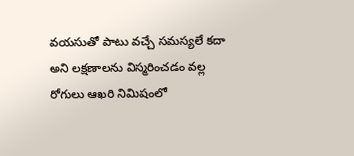వయసుతో పాటు వచ్చే సమస్యలే కదా అని లక్షణాలను విస్మరించడం వల్ల రోగులు ఆఖరి నిమిషంలో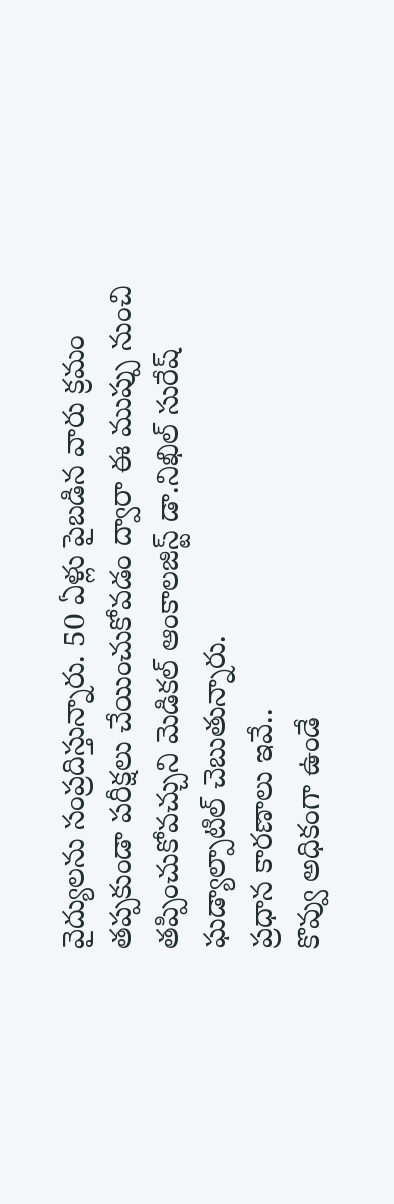వైద్యులను సంప్రదిస్తున్నారు. 50 ఏళ్లు పైబడిన వారు క్రమం తప్పకుండా పరీక్షలు చేయించుకోవడం ద్వారా ఈ ముప్పు నుంచి తప్పించుకోవచ్చుని మెడికల్ ఆంకాలజిస్ట్ డా.నిఖిల్ సురేష్ ఘడ్యాల్పాటిల్ చెబుతున్నారు.
ప్రధాన కారణాలు ఇవే..
కొవ్వు అధికంగా ఉండే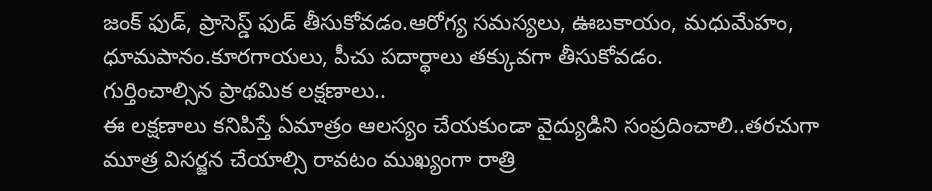జంక్ ఫుడ్, ప్రాసెస్డ్ ఫుడ్ తీసుకోవడం.ఆరోగ్య సమస్యలు, ఊబకాయం, మధుమేహం, ధూమపానం.కూరగాయలు, పీచు పదార్థాలు తక్కువగా తీసుకోవడం.
గుర్తించాల్సిన ప్రాథమిక లక్షణాలు..
ఈ లక్షణాలు కనిపిస్తే ఏమాత్రం ఆలస్యం చేయకుండా వైద్యుడిని సంప్రదించాలి..తరచుగా మూత్ర విసర్జన చేయాల్సి రావటం ముఖ్యంగా రాత్రి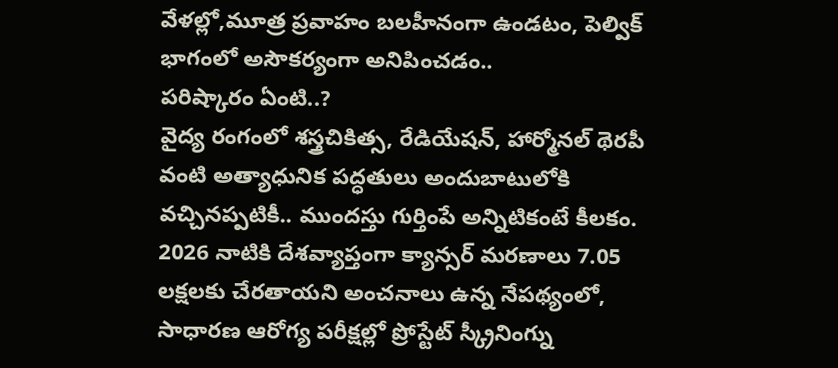వేళల్లో,మూత్ర ప్రవాహం బలహీనంగా ఉండటం, పెల్విక్ భాగంలో అసౌకర్యంగా అనిపించడం..
పరిష్కారం ఏంటి..?
వైద్య రంగంలో శస్త్రచికిత్స, రేడియేషన్, హార్మోనల్ థెరపీ వంటి అత్యాధునిక పద్ధతులు అందుబాటులోకి వచ్చినప్పటికీ.. ముందస్తు గుర్తింపే అన్నిటికంటే కీలకం. 2026 నాటికి దేశవ్యాప్తంగా క్యాన్సర్ మరణాలు 7.05 లక్షలకు చేరతాయని అంచనాలు ఉన్న నేపథ్యంలో, సాధారణ ఆరోగ్య పరీక్షల్లో ప్రోస్టేట్ స్క్రీనింగ్ను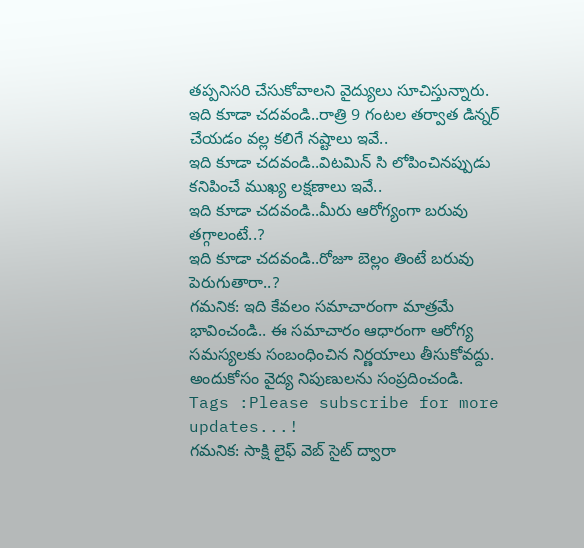తప్పనిసరి చేసుకోవాలని వైద్యులు సూచిస్తున్నారు.
ఇది కూడా చదవండి..రాత్రి 9 గంటల తర్వాత డిన్నర్ చేయడం వల్ల కలిగే నష్టాలు ఇవే..
ఇది కూడా చదవండి..విటమిన్ సి లోపించినప్పుడు కనిపించే ముఖ్య లక్షణాలు ఇవే..
ఇది కూడా చదవండి..మీరు ఆరోగ్యంగా బరువు తగ్గాలంటే..?
ఇది కూడా చదవండి..రోజూ బెల్లం తింటే బరువు పెరుగుతారా..?
గమనిక: ఇది కేవలం సమాచారంగా మాత్రమే భావించండి.. ఈ సమాచారం ఆధారంగా ఆరోగ్య సమస్యలకు సంబంధించిన నిర్ణయాలు తీసుకోవద్దు. అందుకోసం వైద్య నిపుణులను సంప్రదించండి.
Tags :Please subscribe for more updates...!
గమనిక: సాక్షి లైఫ్ వెబ్ సైట్ ద్వారా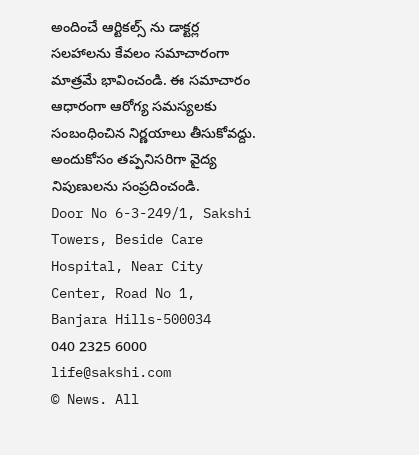అందించే ఆర్టికల్స్ ను డాక్టర్ల సలహాలను కేవలం సమాచారంగా మాత్రమే భావించండి. ఈ సమాచారం ఆధారంగా ఆరోగ్య సమస్యలకు సంబంధించిన నిర్ణయాలు తీసుకోవద్దు. అందుకోసం తప్పనిసరిగా వైద్య నిపుణులను సంప్రదించండి.
Door No 6-3-249/1, Sakshi Towers, Beside Care Hospital, Near City Center, Road No 1, Banjara Hills-500034
040 2325 6000
life@sakshi.com
© News. All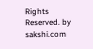Rights Reserved. by sakshi.com